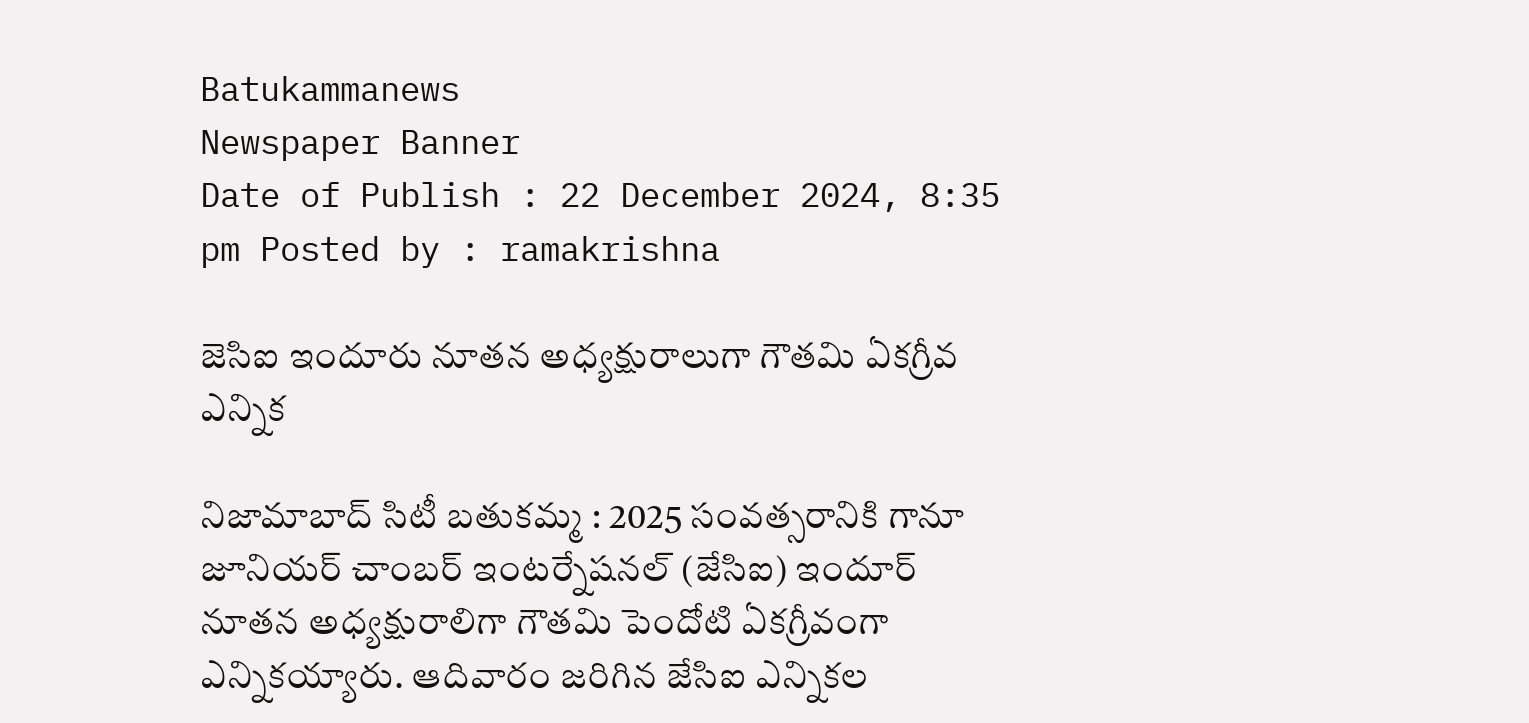Batukammanews
Newspaper Banner
Date of Publish : 22 December 2024, 8:35 pm Posted by : ramakrishna

జెసిఐ ఇందూరు నూతన అధ్యక్షురాలుగా గౌతమి ఏకగ్రీవ ఎన్నిక

నిజామాబాద్ సిటీ బతుకమ్మ : 2025 సంవత్సరానికి గానూ జూనియర్ చాంబర్ ఇంటర్నేషనల్ (జేసిఐ) ఇందూర్ నూతన అధ్యక్షురాలిగా గౌతమి పెందోటి ఏకగ్రీవంగా ఎన్నికయ్యారు. ఆదివారం జరిగిన జేసిఐ ఎన్నికల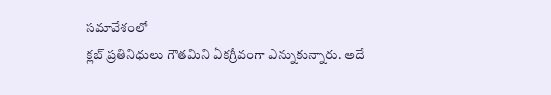సమావేశంలో
క్లబ్ ప్రతినిధులు గౌతమిని ఏకగ్రీవంగా ఎన్నుకున్నారు. అదే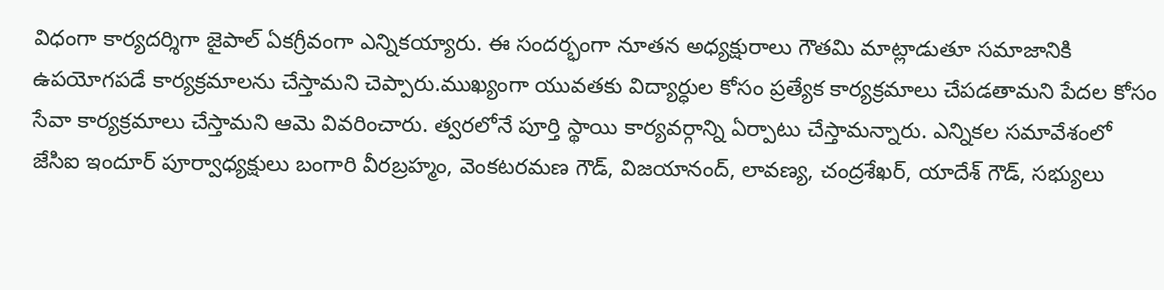విధంగా కార్యదర్శిగా జైపాల్ ఏకగ్రీవంగా ఎన్నికయ్యారు. ఈ సందర్భంగా నూతన అధ్యక్షురాలు గౌతమి మాట్లాడుతూ సమాజానికి ఉపయోగపడే కార్యక్రమాలను చేస్తామని చెప్పారు.ముఖ్యంగా యువతకు విద్యార్ధుల కోసం ప్రత్యేక కార్యక్రమాలు చేపడతామని పేదల కోసం సేవా కార్యక్రమాలు చేస్తామని ఆమె వివరించారు. త్వరలోనే పూర్తి స్థాయి కార్యవర్గాన్ని ఏర్పాటు చేస్తామన్నారు. ఎన్నికల సమావేశంలో జేసిఐ ఇందూర్ పూర్వాధ్యక్షులు బంగారి వీరబ్రహ్మం, వెంకటరమణ గౌడ్, విజయానంద్, లావణ్య, చంద్రశేఖర్, యాదేశ్ గౌడ్, సభ్యులు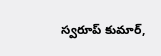స్వరూప్ కుమార్,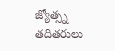జ్యోత్స్న తదితరులు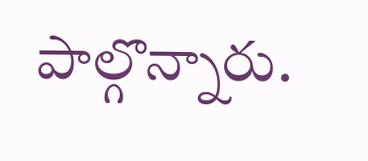పాల్గొన్నారు.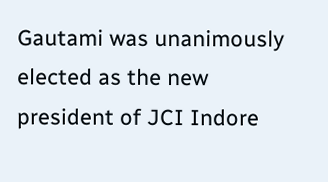Gautami was unanimously elected as the new president of JCI Indore